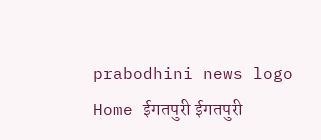prabodhini news logo
Home ईगतपुरी ईगतपुरी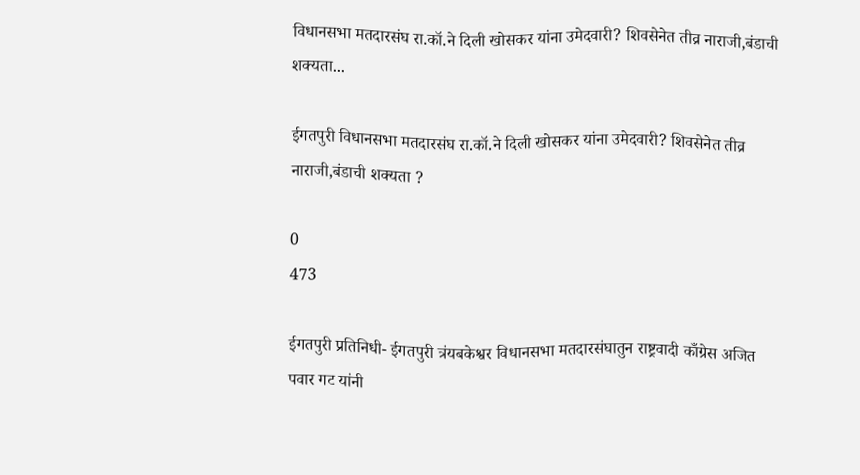विधानसभा मतदारसंघ रा.कॉ.ने दिली खोसकर यांना उमेदवारी? शिवसेनेत तीव्र नाराजी,बंडाची शक्यता...

ईगतपुरी विधानसभा मतदारसंघ रा.कॉ.ने दिली खोसकर यांना उमेदवारी? शिवसेनेत तीव्र नाराजी,बंडाची शक्यता ?

0
473

ईगतपुरी प्रतिनिधी- ईगतपुरी त्रंयबकेश्वर विधानसभा मतदारसंघातुन राष्ट्रवादी काँग्रेस अजित पवार गट यांनी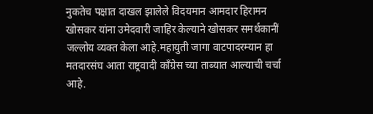नुकतेच पक्षात दाखल झालेले विदयमान आमदार हिरामन खोसकर यांना उमेदवारी जाहिर केल्याने खोसकर समर्थकानीं जल्लोय व्यक्त केला आहे.महायुती जागा वाटपादरम्यान हा मतदारसंघ आता राष्ट्रवादी काँग्रेस च्या ताब्यात आल्याची चर्चा आहे.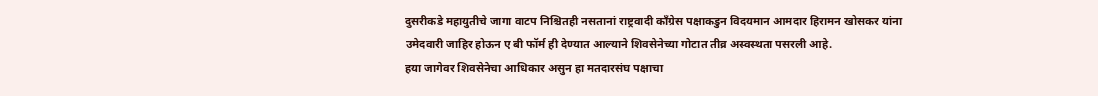दुसरीकडे महायुतीचे जागा वाटप निश्चितही नसतानां राष्ट्रवादी काँग्रेस पक्षाकडुन विदयमान आमदार हिरामन खोसकर यांना उमेदवारी जाहिर होऊन ए बी फॉर्म ही देण्यात आल्याने शिवसेनेच्या गोटात तीव्र अस्वस्थता पसरली आहे.
हया जागेवर शिवसेनेचा आधिकार असुन हा मतदारसंघ पक्षाचा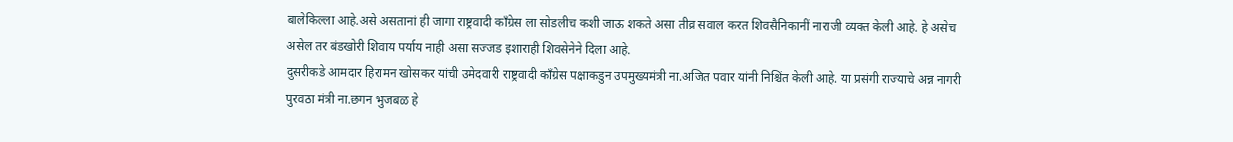बालेकिल्ला आहे.असे असतानां ही जागा राष्ट्रवादी काँग्रेस ला सोडलीच कशी जाऊ शकते असा तीव्र सवाल करत शिवसैनिकानीं नाराजी व्यक्त केली आहे. हे असेच असेल तर बंडखोरी शिवाय पर्याय नाही असा सज्जड इशाराही शिवसेनेने दिला आहे.
दुसरीकडे आमदार हिरामन खोसकर यांची उमेदवारी राष्ट्रवादी काँग्रेस पक्षाकडुन उपमुख्यमंत्री ना.अजित पवार यांनी निश्चिंत केली आहे. या प्रसंगी राज्याचे अन्न नागरी पुरवठा मंत्री ना.छगन भुजबळ हे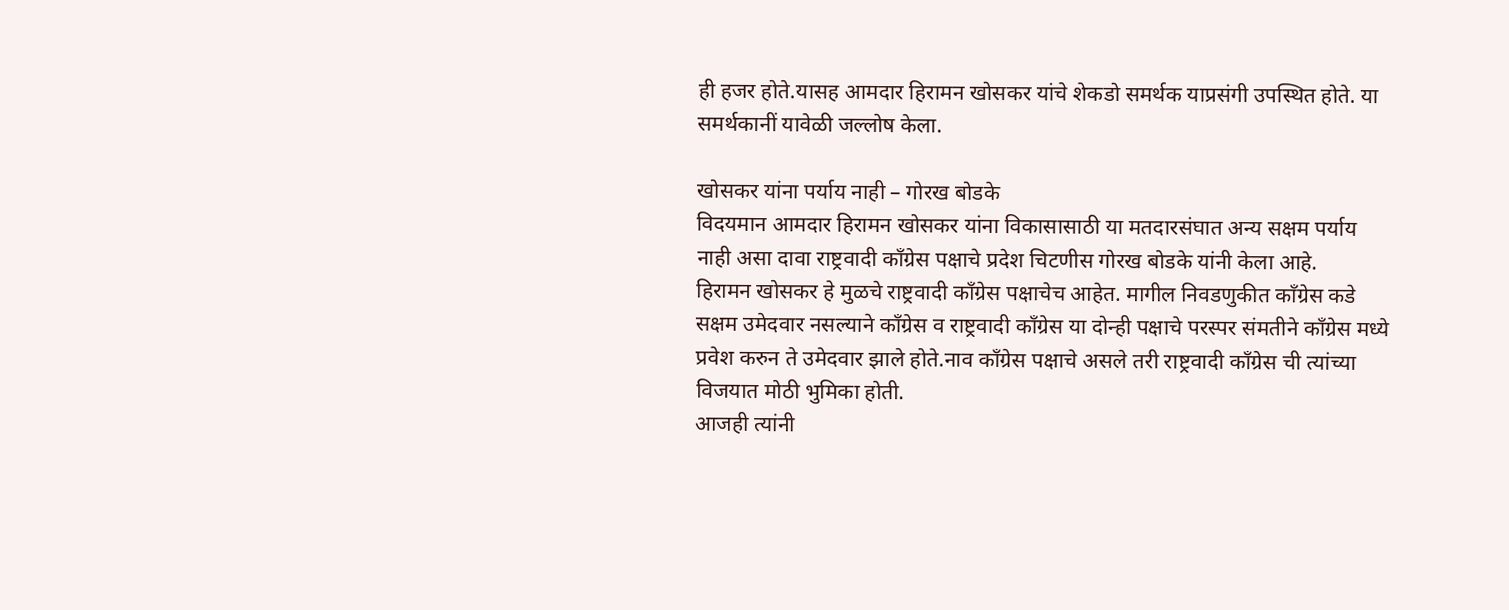ही हजर होते.यासह आमदार हिरामन खोसकर यांचे शेकडो समर्थक याप्रसंगी उपस्थित होते. या समर्थकानीं यावेळी जल्लोष केला.

खोसकर यांना पर्याय नाही – गोरख बोडके
विदयमान आमदार हिरामन खोसकर यांना विकासासाठी या मतदारसंघात अन्य सक्षम पर्याय नाही असा दावा राष्ट्रवादी काँग्रेस पक्षाचे प्रदेश चिटणीस गोरख बोडके यांनी केला आहे.
हिरामन खोसकर हे मुळचे राष्ट्रवादी काँग्रेस पक्षाचेच आहेत. मागील निवडणुकीत कॉंग्रेस कडे सक्षम उमेदवार नसल्याने कॉंग्रेस व राष्ट्रवादी काँग्रेस या दोन्ही पक्षाचे परस्पर संमतीने कॉंग्रेस मध्ये प्रवेश करुन ते उमेदवार झाले होते.नाव कॉंग्रेस पक्षाचे असले तरी राष्ट्रवादी काँग्रेस ची त्यांच्या विजयात मोठी भुमिका होती.
आजही त्यांनी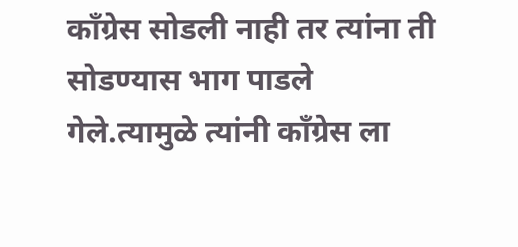कॉंग्रेस सोडली नाही तर त्यांना ती सोडण्यास भाग पाडले गेले.त्यामुळे त्यांनी कॉंग्रेस ला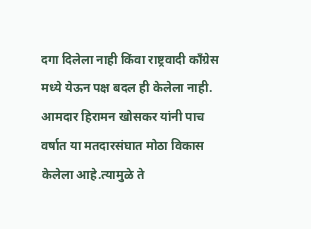दगा दिलेला नाही किंवा राष्ट्रवादी काँग्रेस मध्ये येऊन पक्ष बदल ही केलेला नाही.
आमदार हिरामन खोसकर यांनी पाच वर्षात या मतदारसंघात मोठा विकास केलेला आहे.त्यामुळे ते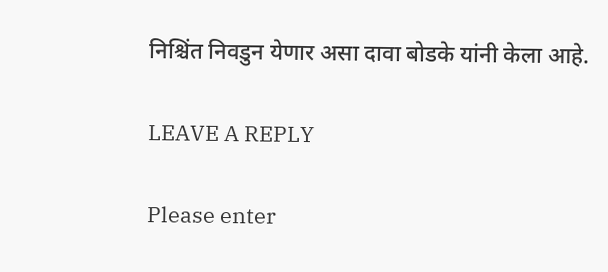निश्चिंत निवडुन येणार असा दावा बोडके यांनी केला आहे.

LEAVE A REPLY

Please enter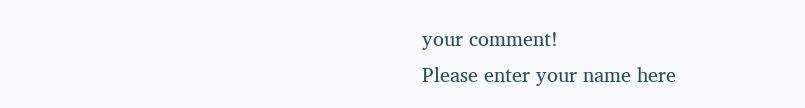your comment!
Please enter your name here